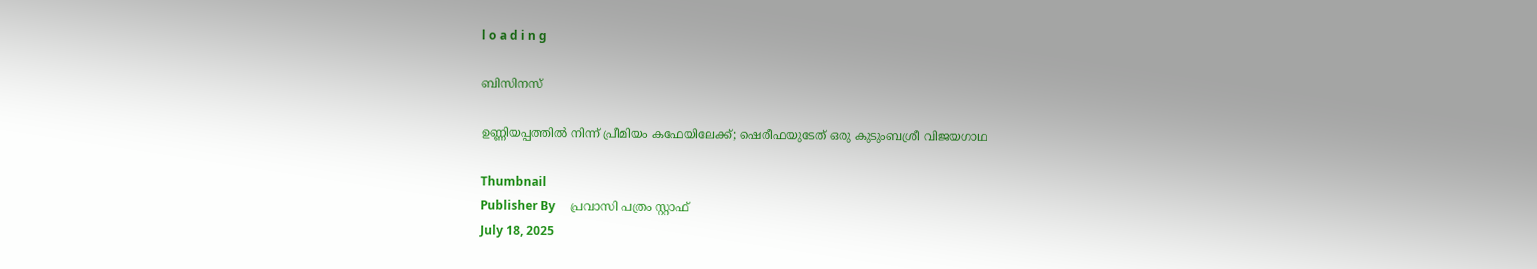l o a d i n g

ബിസിനസ്

ഉണ്ണിയപ്പത്തില്‍ നിന്ന് പ്രീമിയം കഫേയിലേക്ക്; ഷെരീഫയുടേത് ഒരു കുടുംബശ്രീ വിജയഗാഥ

Thumbnail
Publisher By     പ്രവാസി പത്രം സ്റ്റാഫ്
July 18, 2025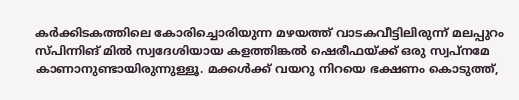കര്‍ക്കിടകത്തിലെ കോരിച്ചൊരിയുന്ന മഴയത്ത് വാടകവീട്ടിലിരുന്ന് മലപ്പുറം സ്പിന്നിങ് മില്‍ സ്വദേശിയായ കളത്തിങ്കല്‍ ഷെരീഫയ്ക്ക് ഒരു സ്വപ്നമേ കാണാനുണ്ടായിരുന്നുള്ളൂ. മക്കള്‍ക്ക് വയറു നിറയെ ഭക്ഷണം കൊടുത്ത്,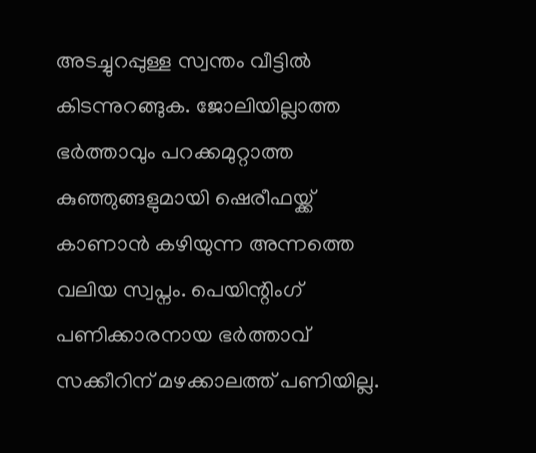അടച്ചുറപ്പുള്ള സ്വന്തം വീട്ടില്‍ കിടന്നുറങ്ങുക. ജോലിയില്ലാത്ത ഭര്‍ത്താവും പറക്കമുറ്റാത്ത കുഞ്ഞുങ്ങളുമായി ഷെരീഫയ്ക്ക് കാണാന്‍ കഴിയുന്ന അന്നത്തെ വലിയ സ്വപ്നം. പെയിന്റിംഗ് പണിക്കാരനായ ഭര്‍ത്താവ് സക്കീറിന് മഴക്കാലത്ത് പണിയില്ല.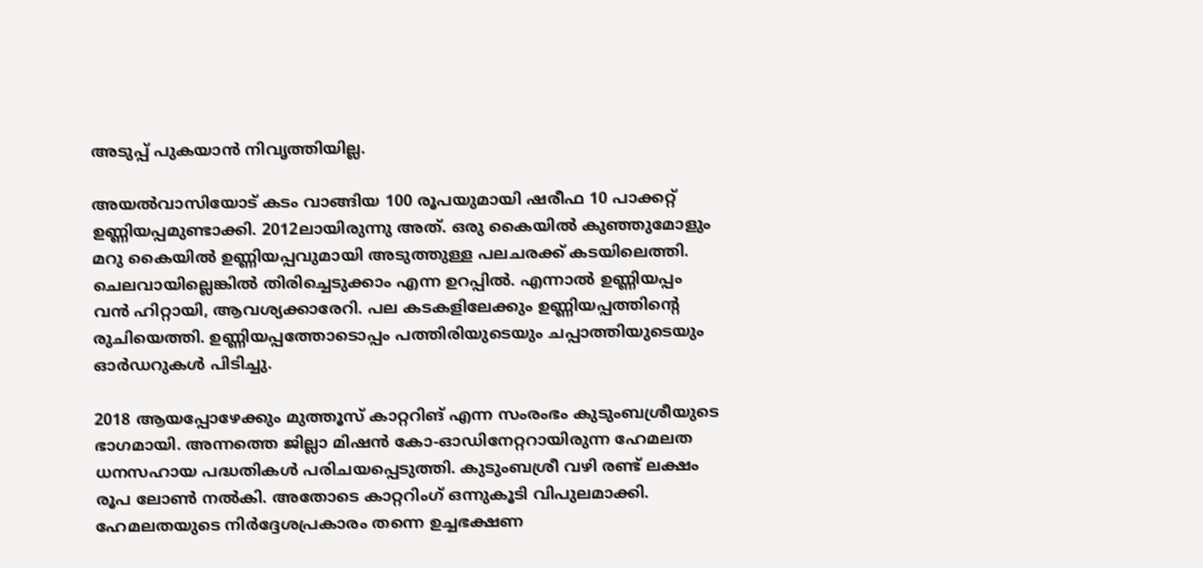അടുപ്പ് പുകയാന്‍ നിവൃത്തിയില്ല.

അയല്‍വാസിയോട് കടം വാങ്ങിയ 100 രൂപയുമായി ഷരീഫ 10 പാക്കറ്റ് ഉണ്ണിയപ്പമുണ്ടാക്കി. 2012ലായിരുന്നു അത്. ഒരു കൈയില്‍ കുഞ്ഞുമോളും മറു കൈയില്‍ ഉണ്ണിയപ്പവുമായി അടുത്തുള്ള പലചരക്ക് കടയിലെത്തി. ചെലവായില്ലെങ്കില്‍ തിരിച്ചെടുക്കാം എന്ന ഉറപ്പില്‍. എന്നാല്‍ ഉണ്ണിയപ്പം വന്‍ ഹിറ്റായി, ആവശ്യക്കാരേറി. പല കടകളിലേക്കും ഉണ്ണിയപ്പത്തിന്റെ രുചിയെത്തി. ഉണ്ണിയപ്പത്തോടൊപ്പം പത്തിരിയുടെയും ചപ്പാത്തിയുടെയും ഓര്‍ഡറുകള്‍ പിടിച്ചു.

2018 ആയപ്പോഴേക്കും മുത്തൂസ് കാറ്ററിങ് എന്ന സംരംഭം കുടുംബശ്രീയുടെ ഭാഗമായി. അന്നത്തെ ജില്ലാ മിഷന്‍ കോ-ഓഡിനേറ്ററായിരുന്ന ഹേമലത ധനസഹായ പദ്ധതികള്‍ പരിചയപ്പെടുത്തി. കുടുംബശ്രീ വഴി രണ്ട് ലക്ഷം രൂപ ലോണ്‍ നല്‍കി. അതോടെ കാറ്ററിംഗ് ഒന്നുകൂടി വിപുലമാക്കി. ഹേമലതയുടെ നിര്‍ദ്ദേശപ്രകാരം തന്നെ ഉച്ചഭക്ഷണ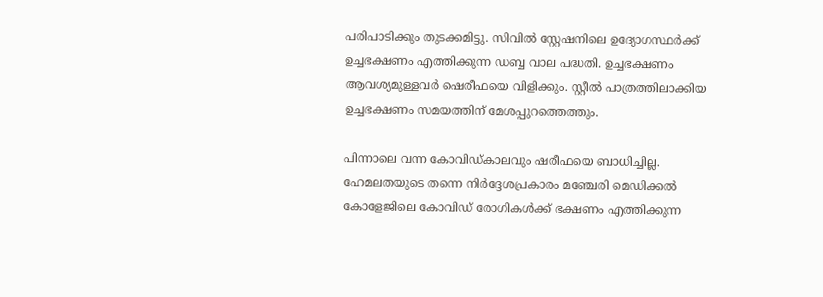പരിപാടിക്കും തുടക്കമിട്ടു. സിവില്‍ സ്റ്റേഷനിലെ ഉദ്യോഗസ്ഥര്‍ക്ക് ഉച്ചഭക്ഷണം എത്തിക്കുന്ന ഡബ്ബ വാല പദ്ധതി. ഉച്ചഭക്ഷണം ആവശ്യമുള്ളവര്‍ ഷെരീഫയെ വിളിക്കും. സ്റ്റീല്‍ പാത്രത്തിലാക്കിയ ഉച്ചഭക്ഷണം സമയത്തിന് മേശപ്പുറത്തെത്തും.

പിന്നാലെ വന്ന കോവിഡ്കാലവും ഷരീഫയെ ബാധിച്ചില്ല. ഹേമലതയുടെ തന്നെ നിര്‍ദ്ദേശപ്രകാരം മഞ്ചേരി മെഡിക്കല്‍ കോളേജിലെ കോവിഡ് രോഗികള്‍ക്ക് ഭക്ഷണം എത്തിക്കുന്ന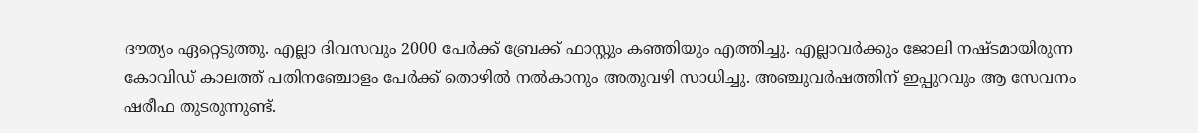ദൗത്യം ഏറ്റെടുത്തു. എല്ലാ ദിവസവും 2000 പേര്‍ക്ക് ബ്രേക്ക് ഫാസ്റ്റും കഞ്ഞിയും എത്തിച്ചു. എല്ലാവര്‍ക്കും ജോലി നഷ്ടമായിരുന്ന കോവിഡ് കാലത്ത് പതിനഞ്ചോളം പേര്‍ക്ക് തൊഴില്‍ നല്‍കാനും അതുവഴി സാധിച്ചു. അഞ്ചുവര്‍ഷത്തിന് ഇപ്പുറവും ആ സേവനം ഷരീഫ തുടരുന്നുണ്ട്.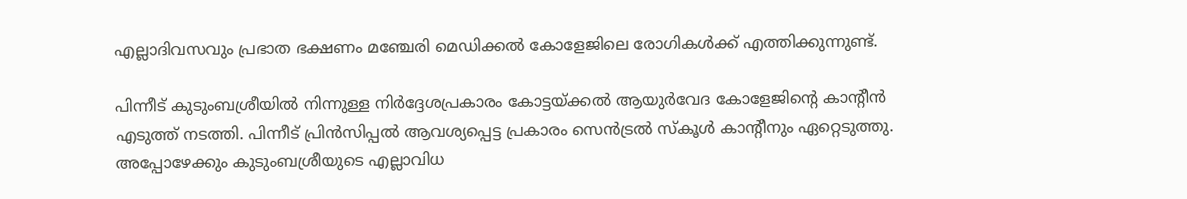എല്ലാദിവസവും പ്രഭാത ഭക്ഷണം മഞ്ചേരി മെഡിക്കല്‍ കോളേജിലെ രോഗികള്‍ക്ക് എത്തിക്കുന്നുണ്ട്.

പിന്നീട് കുടുംബശ്രീയില്‍ നിന്നുള്ള നിര്‍ദ്ദേശപ്രകാരം കോട്ടയ്ക്കല്‍ ആയുര്‍വേദ കോളേജിന്റെ കാന്റീന്‍ എടുത്ത് നടത്തി. പിന്നീട് പ്രിന്‍സിപ്പല്‍ ആവശ്യപ്പെട്ട പ്രകാരം സെന്‍ട്രല്‍ സ്‌കൂള്‍ കാന്റീനും ഏറ്റെടുത്തു. അപ്പോഴേക്കും കുടുംബശ്രീയുടെ എല്ലാവിധ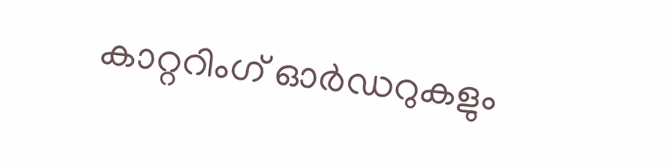കാറ്ററിംഗ് ഓര്‍ഡറുകളും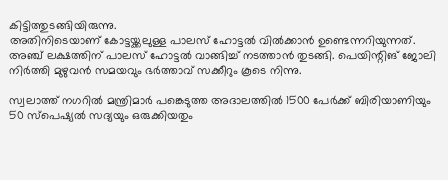കിട്ടിത്തുടങ്ങിയിരുന്നു.
അതിനിടെയാണ് കോട്ടയ്ക്കലുള്ള പാലസ് ഹോട്ടല്‍ വില്‍ക്കാന്‍ ഉണ്ടെന്നറിയുന്നത്. അഞ്ച് ലക്ഷത്തിന് പാലസ് ഹോട്ടല്‍ വാങ്ങിച്ച് നടത്താന്‍ തുടങ്ങി. പെയിന്റിങ് ജോലി നിര്‍ത്തി മുഴുവന്‍ സമയവും ഭര്‍ത്താവ് സക്കീറും കൂടെ നിന്നു.

സ്വലാത്ത് നഗറില്‍ മന്ത്രിമാര്‍ പങ്കെടുത്ത അദാലത്തില്‍ 1500 പേര്‍ക്ക് ബിരിയാണിയും 50 സ്‌പെഷ്യല്‍ സദ്യയും ഒരുക്കിയതും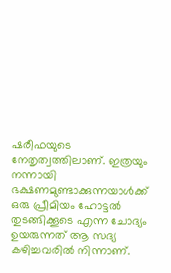ഷരീഫയുടെ നേതൃത്വത്തിലാണ്. ഇത്രയും നന്നായി ഭക്ഷണമുണ്ടാക്കുന്നയാള്‍ക്ക് ഒരു പ്രീമിയം ഹോട്ടല്‍ തുടങ്ങിക്കൂടെ എന്ന ചോദ്യം ഉയരുന്നത് ആ സദ്യ കഴിച്ചവരില്‍ നിന്നാണ്.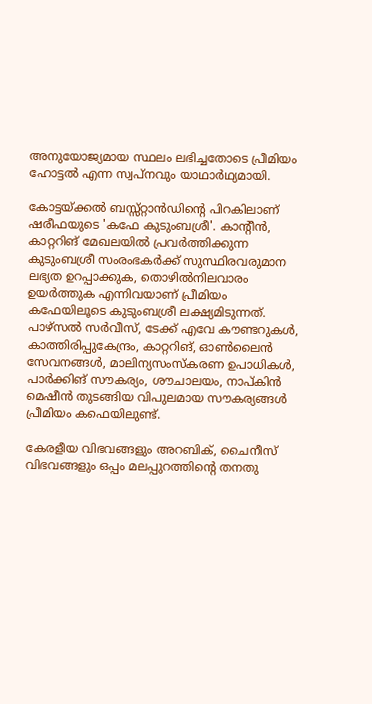അനുയോജ്യമായ സ്ഥലം ലഭിച്ചതോടെ പ്രീമിയം ഹോട്ടല്‍ എന്ന സ്വപ്നവും യാഥാര്‍ഥ്യമായി.

കോട്ടയ്ക്കല്‍ ബസ്സ്റ്റാന്‍ഡിന്റെ പിറകിലാണ് ഷരീഫയുടെ 'കഫേ കുടുംബശ്രീ'. കാന്റീന്‍, കാറ്ററിങ് മേഖലയില്‍ പ്രവര്‍ത്തിക്കുന്ന കുടുംബശ്രീ സംരംഭകര്‍ക്ക് സുസ്ഥിരവരുമാന ലഭ്യത ഉറപ്പാക്കുക, തൊഴില്‍നിലവാരം ഉയര്‍ത്തുക എന്നിവയാണ് പ്രീമിയം കഫേയിലൂടെ കുടുംബശ്രീ ലക്ഷ്യമിടുന്നത്.
പാഴ്സല്‍ സര്‍വീസ്, ടേക്ക് എവേ കൗണ്ടറുകള്‍, കാത്തിരിപ്പുകേന്ദ്രം, കാറ്ററിങ്, ഓണ്‍ലൈന്‍ സേവനങ്ങള്‍, മാലിന്യസംസ്‌കരണ ഉപാധികള്‍, പാര്‍ക്കിങ് സൗകര്യം, ശൗചാലയം, നാപ്കിന്‍ മെഷീന്‍ തുടങ്ങിയ വിപുലമായ സൗകര്യങ്ങള്‍ പ്രീമിയം കഫെയിലുണ്ട്.

കേരളീയ വിഭവങ്ങളും അറബിക്, ചൈനീസ് വിഭവങ്ങളും ഒപ്പം മലപ്പുറത്തിന്റെ തനതു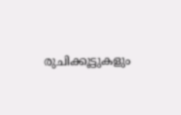രുചിക്കൂട്ടുകളും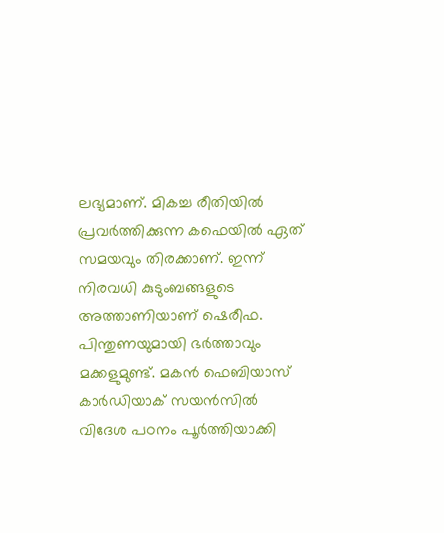ലഭ്യമാണ്. മികച്ച രീതിയില്‍ പ്രവര്‍ത്തിക്കുന്ന കഫെയില്‍ ഏത് സമയവും തിരക്കാണ്. ഇന്ന് നിരവധി കുടുംബങ്ങളുടെ അത്താണിയാണ് ഷെരീഫ. പിന്തുണയുമായി ഭര്‍ത്താവും മക്കളുമുണ്ട്. മകന്‍ ഫെബിയാസ് കാര്‍ഡിയാക് സയന്‍സില്‍ വിദേശ പഠനം പൂര്‍ത്തിയാക്കി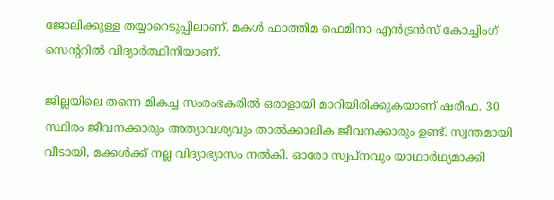ജോലിക്കുള്ള തയ്യാറെടുപ്പിലാണ്. മകള്‍ ഫാത്തിമ ഫെമിനാ എന്‍ട്രന്‍സ് കോച്ചിംഗ് സെന്ററില്‍ വിദ്യാര്‍ത്ഥിനിയാണ്.

ജില്ലയിലെ തന്നെ മികച്ച സംരംഭകരില്‍ ഒരാളായി മാറിയിരിക്കുകയാണ് ഷരീഫ. 30 സ്ഥിരം ജീവനക്കാരും അത്യാവശ്യവും താല്‍ക്കാലിക ജീവനക്കാരും ഉണ്ട്. സ്വന്തമായി വീടായി, മക്കള്‍ക്ക് നല്ല വിദ്യാഭ്യാസം നല്‍കി. ഓരോ സ്വപ്നവും യാഥാര്‍ഥ്യമാക്കി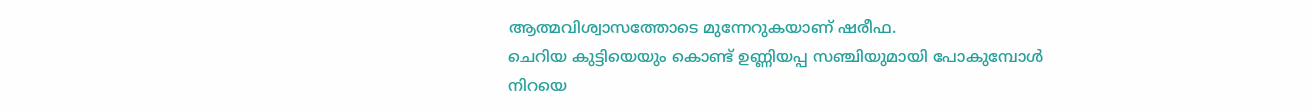ആത്മവിശ്വാസത്തോടെ മുന്നേറുകയാണ് ഷരീഫ.
ചെറിയ കുട്ടിയെയും കൊണ്ട് ഉണ്ണിയപ്പ സഞ്ചിയുമായി പോകുമ്പോള്‍ നിറയെ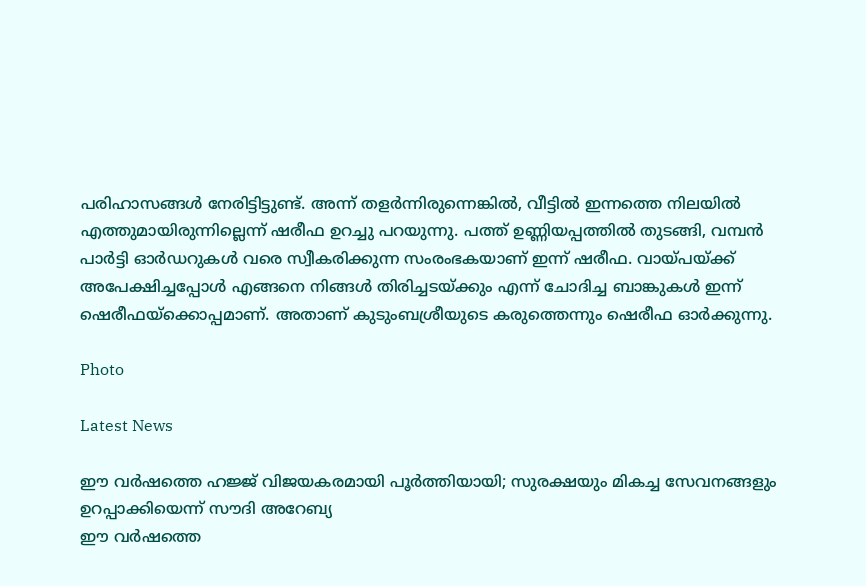പരിഹാസങ്ങള്‍ നേരിട്ടിട്ടുണ്ട്. അന്ന് തളര്‍ന്നിരുന്നെങ്കില്‍, വീട്ടില്‍ ഇന്നത്തെ നിലയില്‍ എത്തുമായിരുന്നില്ലെന്ന് ഷരീഫ ഉറച്ചു പറയുന്നു. പത്ത് ഉണ്ണിയപ്പത്തില്‍ തുടങ്ങി, വമ്പന്‍ പാര്‍ട്ടി ഓര്‍ഡറുകള്‍ വരെ സ്വീകരിക്കുന്ന സംരംഭകയാണ് ഇന്ന് ഷരീഫ. വായ്പയ്ക്ക് അപേക്ഷിച്ചപ്പോള്‍ എങ്ങനെ നിങ്ങള്‍ തിരിച്ചടയ്ക്കും എന്ന് ചോദിച്ച ബാങ്കുകള്‍ ഇന്ന് ഷെരീഫയ്‌ക്കൊപ്പമാണ്. അതാണ് കുടുംബശ്രീയുടെ കരുത്തെന്നും ഷെരീഫ ഓര്‍ക്കുന്നു.

Photo

Latest News

ഈ വർഷത്തെ ഹജ്ജ് വിജയകരമായി പൂർത്തിയായി; സുരക്ഷയും മികച്ച സേവനങ്ങളും ഉറപ്പാക്കിയെന്ന് സൗദി അറേബ്യ
ഈ വർഷത്തെ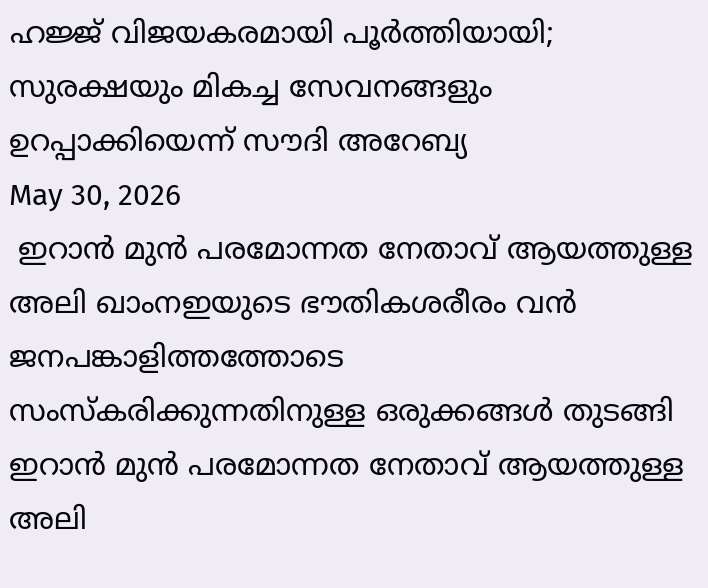ഹജ്ജ് വിജയകരമായി പൂർത്തിയായി; സുരക്ഷയും മികച്ച സേവനങ്ങളും ഉറപ്പാക്കിയെന്ന് സൗദി അറേബ്യ
May 30, 2026
 ഇറാന്‍ മുന്‍ പരമോന്നത നേതാവ് ആയത്തുള്ള അലി ഖാംനഇയുടെ ഭൗതികശരീരം വന്‍ ജനപങ്കാളിത്തത്തോടെ സംസ്‌കരിക്കുന്നതിനുള്ള ഒരുക്കങ്ങള്‍ തുടങ്ങി
ഇറാന്‍ മുന്‍ പരമോന്നത നേതാവ് ആയത്തുള്ള അലി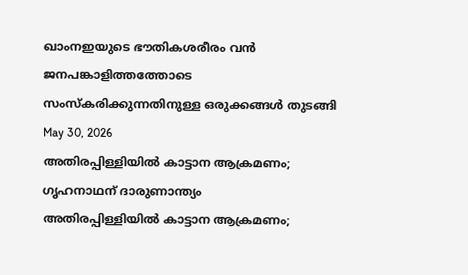ഖാംനഇയുടെ ഭൗതികശരീരം വന്‍ ജനപങ്കാളിത്തത്തോടെ സംസ്‌കരിക്കുന്നതിനുള്ള ഒരുക്കങ്ങള്‍ തുടങ്ങി
May 30, 2026
അതിരപ്പിള്ളിയില്‍ കാട്ടാന ആക്രമണം; ഗൃഹനാഥന് ദാരുണാന്ത്യം
അതിരപ്പിള്ളിയില്‍ കാട്ടാന ആക്രമണം;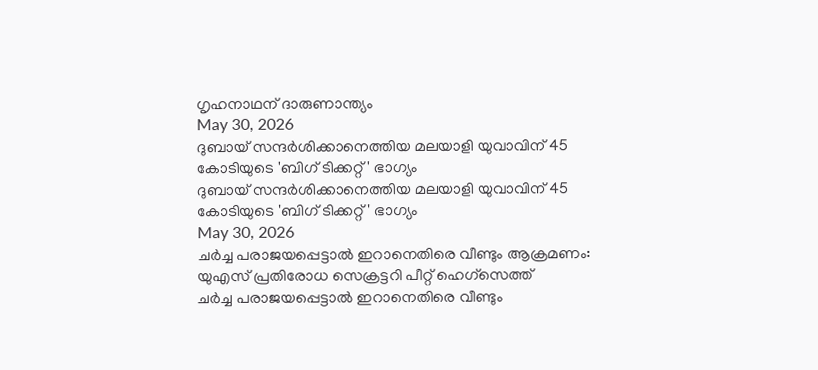ഗൃഹനാഥന് ദാരുണാന്ത്യം
May 30, 2026
ദുബായ് സന്ദര്‍ശിക്കാനെത്തിയ മലയാളി യുവാവിന് 45 കോടിയുടെ 'ബിഗ് ടിക്കറ്റ്' ഭാഗ്യം
ദുബായ് സന്ദര്‍ശിക്കാനെത്തിയ മലയാളി യുവാവിന് 45 കോടിയുടെ 'ബിഗ് ടിക്കറ്റ്' ഭാഗ്യം
May 30, 2026
ചര്‍ച്ച പരാജയപ്പെട്ടാല്‍ ഇറാനെതിരെ വീണ്ടും ആക്രമണം: യുഎസ് പ്രതിരോധ സെക്രട്ടറി പീറ്റ് ഹെഗ്‌സെത്ത്
ചര്‍ച്ച പരാജയപ്പെട്ടാല്‍ ഇറാനെതിരെ വീണ്ടും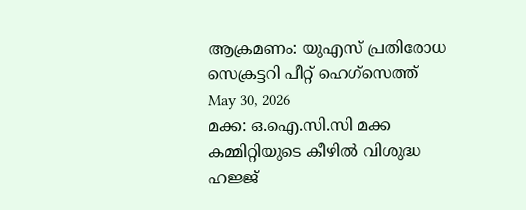ആക്രമണം: യുഎസ് പ്രതിരോധ സെക്രട്ടറി പീറ്റ് ഹെഗ്‌സെത്ത്
May 30, 2026
മക്ക: ഒ.ഐ.സി.സി മക്ക കമ്മിറ്റിയുടെ കീഴില്‍ വിശുദ്ധ ഹജ്ജ്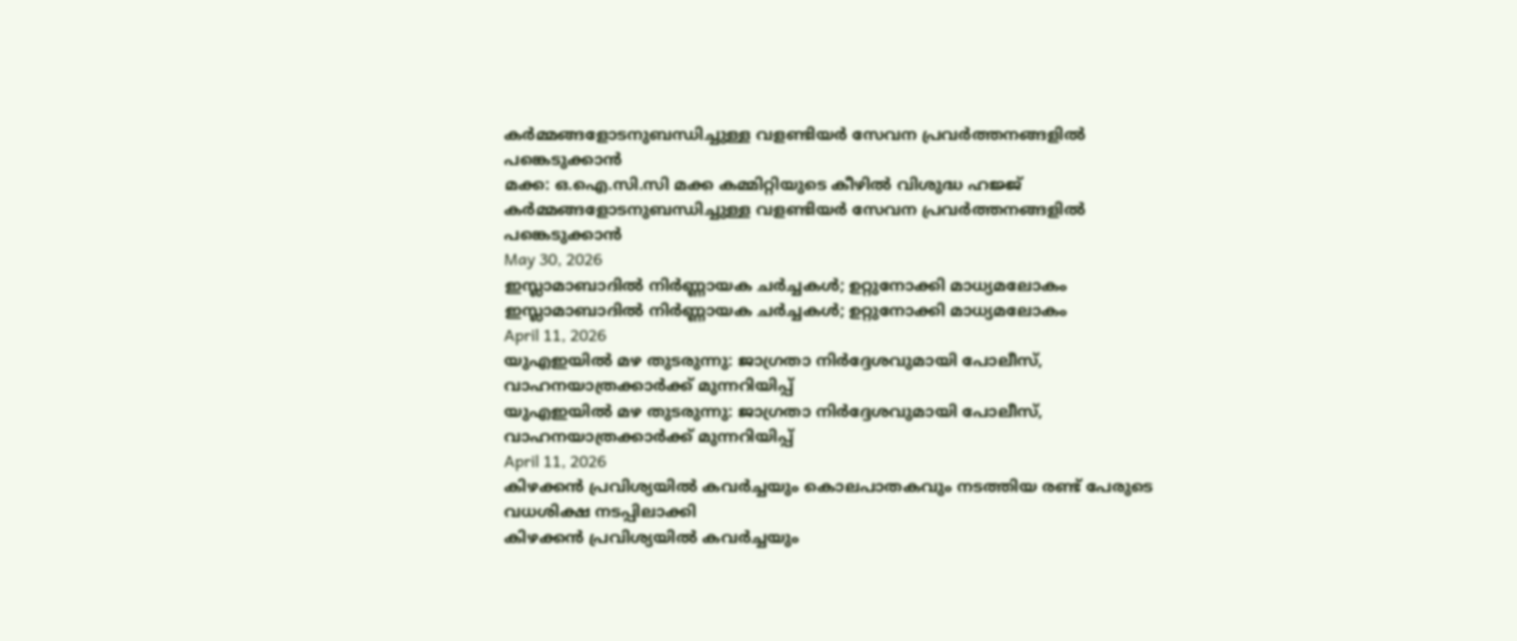കര്‍മ്മങ്ങളോടനുബന്ധിച്ചുള്ള വളണ്ടിയര്‍ സേവന പ്രവര്‍ത്തനങ്ങളില്‍ പങ്കെടുക്കാന്‍
മക്ക: ഒ.ഐ.സി.സി മക്ക കമ്മിറ്റിയുടെ കീഴില്‍ വിശുദ്ധ ഹജ്ജ് കര്‍മ്മങ്ങളോടനുബന്ധിച്ചുള്ള വളണ്ടിയര്‍ സേവന പ്രവര്‍ത്തനങ്ങളില്‍ പങ്കെടുക്കാന്‍
May 30, 2026
ഇസ്ലാമാബാദില്‍ നിര്‍ണ്ണായക ചര്‍ച്ചകള്‍; ഉറ്റുനോക്കി മാധ്യമലോകം
ഇസ്ലാമാബാദില്‍ നിര്‍ണ്ണായക ചര്‍ച്ചകള്‍; ഉറ്റുനോക്കി മാധ്യമലോകം
April 11, 2026
യുഎഇയില്‍ മഴ തുടരുന്നു: ജാഗ്രതാ നിര്‍ദ്ദേശവുമായി പോലീസ്, വാഹനയാത്രക്കാര്‍ക്ക് മുന്നറിയിപ്പ്
യുഎഇയില്‍ മഴ തുടരുന്നു: ജാഗ്രതാ നിര്‍ദ്ദേശവുമായി പോലീസ്, വാഹനയാത്രക്കാര്‍ക്ക് മുന്നറിയിപ്പ്
April 11, 2026
കിഴക്കന്‍ പ്രവിശ്യയില്‍ കവര്‍ച്ചയും കൊലപാതകവും നടത്തിയ രണ്ട് പേരുടെ വധശിക്ഷ നടപ്പിലാക്കി
കിഴക്കന്‍ പ്രവിശ്യയില്‍ കവര്‍ച്ചയും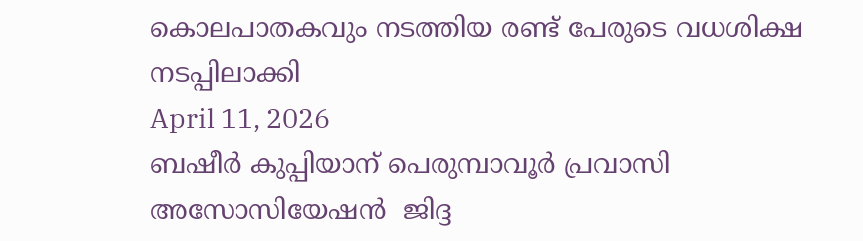കൊലപാതകവും നടത്തിയ രണ്ട് പേരുടെ വധശിക്ഷ നടപ്പിലാക്കി
April 11, 2026
ബഷീര്‍ കുപ്പിയാന് പെരുമ്പാവൂര്‍ പ്രവാസി അസോസിയേഷന്‍  ജിദ്ദ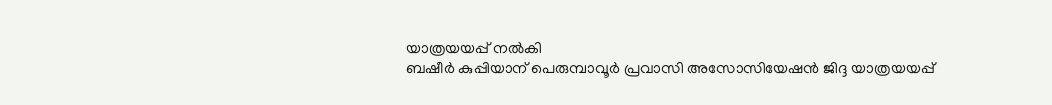യാത്രയയപ്പ് നല്‍കി
ബഷീര്‍ കുപ്പിയാന് പെരുമ്പാവൂര്‍ പ്രവാസി അസോസിയേഷന്‍ ജിദ്ദ യാത്രയയപ്പ്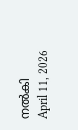നല്‍കി
April 11, 2026